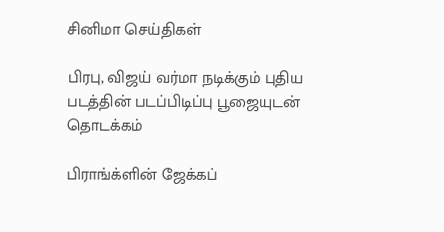சினிமா செய்திகள்

பிரபு, விஜய் வர்மா நடிக்கும் புதிய படத்தின் படப்பிடிப்பு பூஜையுடன் தொடக்கம்

பிராங்க்ளின் ஜேக்கப்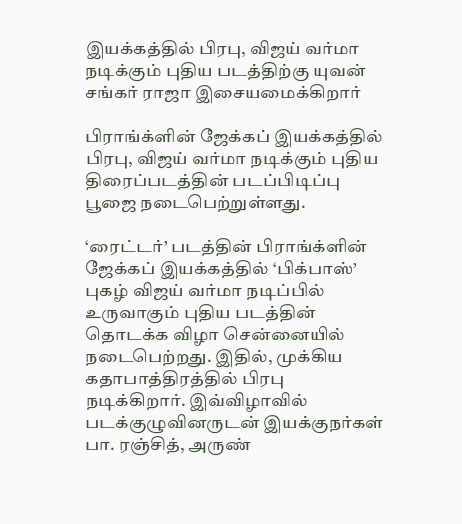இயக்கத்தில் பிரபு, விஜய் வர்மா நடிக்கும் புதிய படத்திற்கு யுவன் சங்கர் ராஜா இசையமைக்கிறார்

பிராங்க்ளின் ஜேக்கப் இயக்கத்தில் பிரபு, விஜய் வர்மா நடிக்கும் புதிய திரைப்படத்தின் படப்பிடிப்பு பூஜை நடைபெற்றுள்ளது.

‘ரைட்டர்’ படத்தின் பிராங்க்ளின் ஜேக்கப் இயக்கத்தில் ‘பிக்பாஸ்’ புகழ் விஜய் வர்மா நடிப்பில் உருவாகும் புதிய படத்தின் தொடக்க விழா சென்னையில் நடைபெற்றது. இதில், முக்கிய கதாபாத்திரத்தில் பிரபு நடிக்கிறார். இவ்விழாவில் படக்குழுவினருடன் இயக்குநர்கள் பா. ரஞ்சித், அருண்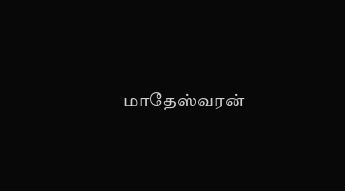மாதேஸ்வரன்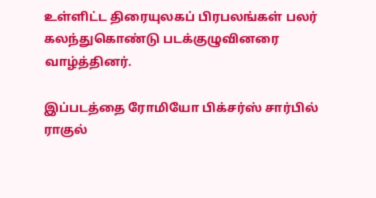உள்ளிட்ட திரையுலகப் பிரபலங்கள் பலர் கலந்துகொண்டு படக்குழுவினரை வாழ்த்தினர்.

இப்படத்தை ரோமியோ பிக்சர்ஸ் சார்பில் ராகுல்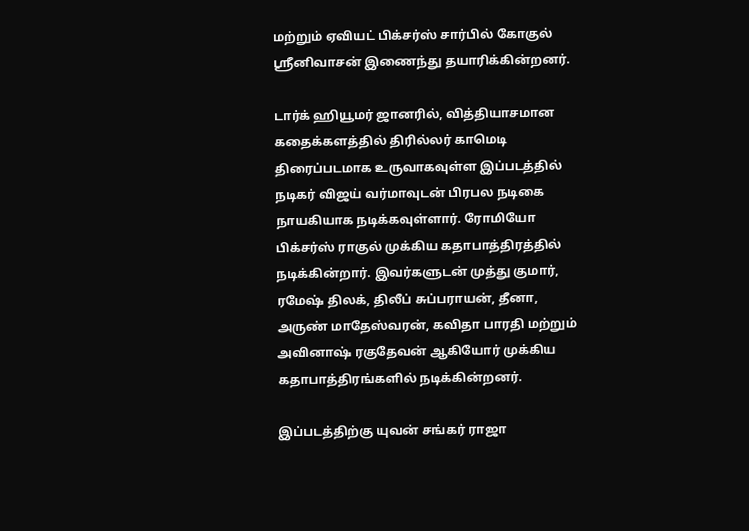மற்றும் ஏவியட் பிக்சர்ஸ் சார்பில் கோகுல் ஸ்ரீனிவாசன் இணைந்து தயாரிக்கின்றனர்.

டார்க் ஹியூமர் ஜானரில், வித்தியாசமான கதைக்களத்தில் திரில்லர் காமெடி திரைப்படமாக உருவாகவுள்ள இப்படத்தில் நடிகர் விஜய் வர்மாவுடன் பிரபல நடிகை நாயகியாக நடிக்கவுள்ளார். ரோமியோ பிக்சர்ஸ் ராகுல் முக்கிய கதாபாத்திரத்தில் நடிக்கின்றார். இவர்களுடன் முத்து குமார், ரமேஷ் திலக், திலீப் சுப்பராயன், தீனா, அருண் மாதேஸ்வரன், கவிதா பாரதி மற்றும் அவினாஷ் ரகுதேவன் ஆகியோர் முக்கிய கதாபாத்திரங்களில் நடிக்கின்றனர்.

இப்படத்திற்கு யுவன் சங்கர் ராஜா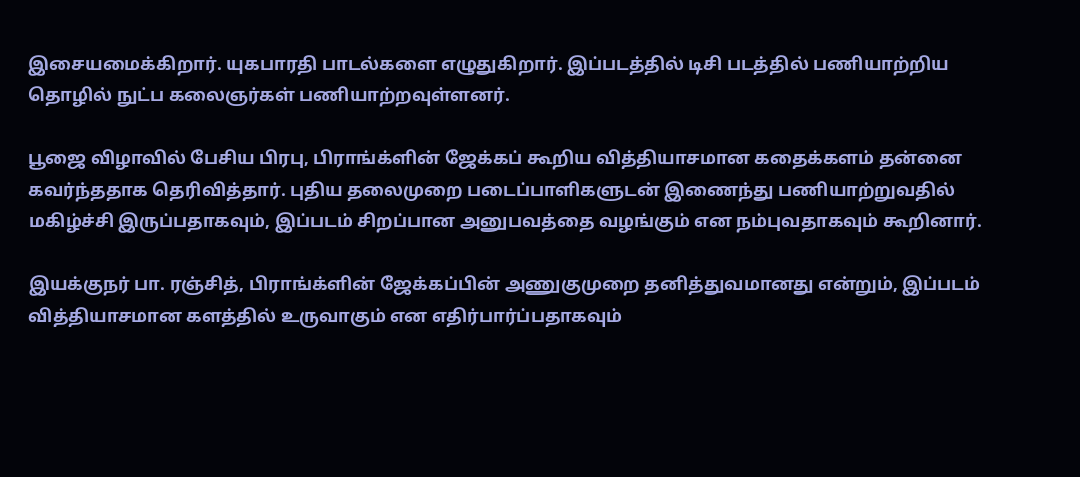இசையமைக்கிறார். யுகபாரதி பாடல்களை எழுதுகிறார். இப்படத்தில் டிசி படத்தில் பணியாற்றிய தொழில் நுட்ப கலைஞர்கள் பணியாற்றவுள்ளனர்.

பூஜை விழாவில் பேசிய பிரபு, பிராங்க்ளின் ஜேக்கப் கூறிய வித்தியாசமான கதைக்களம் தன்னை கவர்ந்ததாக தெரிவித்தார். புதிய தலைமுறை படைப்பாளிகளுடன் இணைந்து பணியாற்றுவதில் மகிழ்ச்சி இருப்பதாகவும், இப்படம் சிறப்பான அனுபவத்தை வழங்கும் என நம்புவதாகவும் கூறினார்.

இயக்குநர் பா. ரஞ்சித், பிராங்க்ளின் ஜேக்கப்பின் அணுகுமுறை தனித்துவமானது என்றும், இப்படம் வித்தியாசமான களத்தில் உருவாகும் என எதிர்பார்ப்பதாகவும்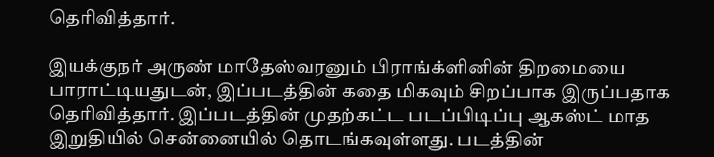தெரிவித்தார்.

இயக்குநர் அருண் மாதேஸ்வரனும் பிராங்க்ளினின் திறமையை பாராட்டியதுடன், இப்படத்தின் கதை மிகவும் சிறப்பாக இருப்பதாக தெரிவித்தார். இப்படத்தின் முதற்கட்ட படப்பிடிப்பு ஆகஸ்ட் மாத இறுதியில் சென்னையில் தொடங்கவுள்ளது. படத்தின்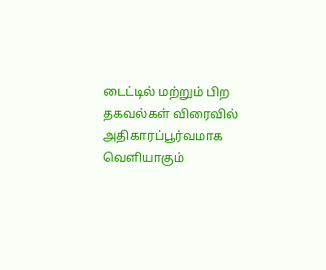டைட்டில் மற்றும் பிற தகவல்கள் விரைவில் அதிகாரப்பூர்வமாக வெளியாகும்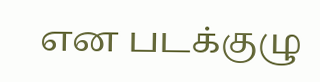என படக்குழு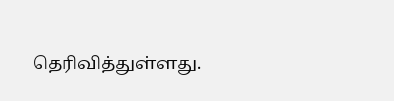தெரிவித்துள்ளது.